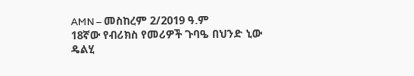AMN – መስከረም 2/2019 ዓ.ም
18ኛው የብሪክስ የመሪዎች ጉባዔ በህንድ ኒው ዴልሂ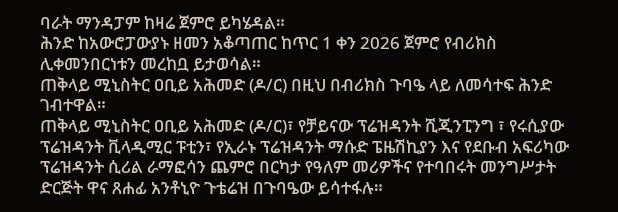ባራት ማንዳፓም ከዛሬ ጀምሮ ይካሄዳል።
ሕንድ ከአውሮፓውያኑ ዘመን አቆጣጠር ከጥር 1 ቀን 2026 ጀምሮ የብሪክስ ሊቀመንበርነቱን መረከቧ ይታወሳል።
ጠቅላይ ሚኒስትር ዐቢይ አሕመድ (ዶ/ር) በዚህ በብሪክስ ጉባዔ ላይ ለመሳተፍ ሕንድ ገብተዋል።
ጠቅላይ ሚኒስትር ዐቢይ አሕመድ (ዶ/ር)፣ የቻይናው ፕሬዝዳንት ሺጂንፒንግ ፣ የሩሲያው ፕሬዝዳንት ቪላዲሚር ፑቲን፣ የኢራኑ ፕሬዝዳንት ማሱድ ፔዜሽኪያን እና የደቡብ አፍሪካው ፕሬዝዳንት ሲሪል ራማፎሳን ጨምሮ በርካታ የዓለም መሪዎችና የተባበሩት መንግሥታት ድርጅት ዋና ጸሐፊ አንቶኒዮ ጉቴሬዝ በጉባዔው ይሳተፋሉ።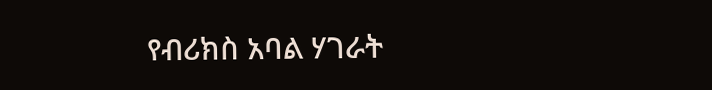የብሪክስ አባል ሃገራት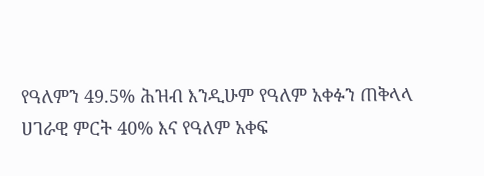የዓለምን 49.5% ሕዝብ እንዲሁም የዓለም አቀፉን ጠቅላላ ሀገራዊ ምርት 40% እና የዓለም አቀፍ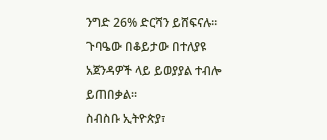ንግድ 26% ድርሻን ይሸፍናሉ።
ጉባዔው በቆይታው በተለያዩ አጀንዳዎች ላይ ይወያያል ተብሎ ይጠበቃል።
ስብስቡ ኢትዮጵያ፣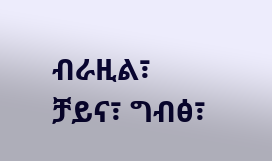ብራዚል፣ ቻይና፣ ግብፅ፣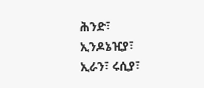ሕንድ፣ ኢንዶኔዢያ፣ ኢራን፣ ሩሲያ፣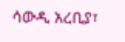ሳውዲ አረቢያ፣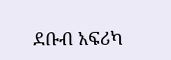ደቡብ አፍሪካ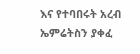እና የተባበሩት አረብ ኤምሬትስን ያቀፈ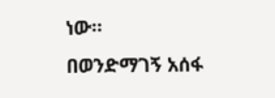ነው።
በወንድማገኝ አሰፋ